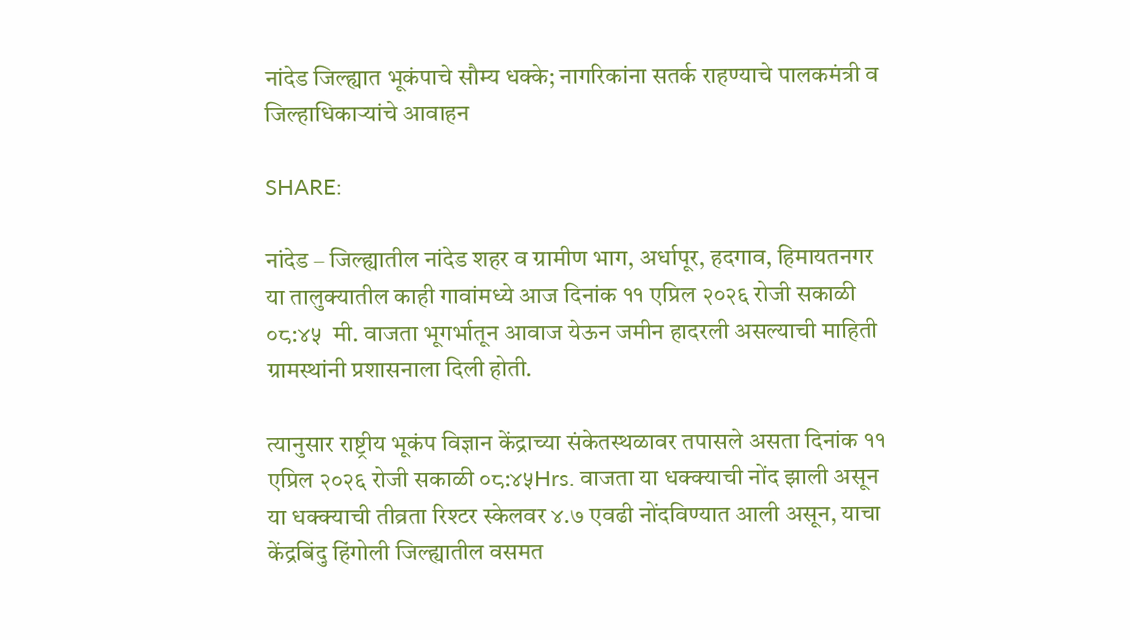नांदेड जिल्ह्यात भूकंपाचे सौम्य धक्के; नागरिकांना सतर्क राहण्याचे पालकमंत्री व जिल्हाधिकाऱ्यांचे आवाहन

SHARE:

नांदेड – जिल्ह्यातील नांदेड शहर व ग्रामीण भाग, अर्धापूर, हदगाव, हिमायतनगर या तालुक्यातील काही गावांमध्ये आज दिनांक ११ एप्रिल २०२६ रोजी सकाळी ०८:४५  मी. वाजता भूगर्भातून आवाज येऊन जमीन हादरली असल्याची माहिती ग्रामस्थांनी प्रशासनाला दिली होती.

त्यानुसार राष्ट्रीय भूकंप विज्ञान केंद्राच्या संकेतस्थळावर तपासले असता दिनांक ११ एप्रिल २०२६ रोजी सकाळी ०८:४५Hrs. वाजता या धक्क्याची नोंद झाली असून या धक्क्याची तीव्रता रिश्टर स्केलवर ४.७ एवढी नोंदविण्यात आली असून, याचा केंद्रबिंदु हिंगोली जिल्ह्यातील वसमत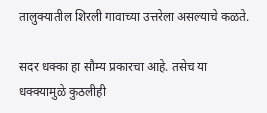तालुक्यातील शिरली गावाच्या उत्तरेला असल्याचे कळते.

सदर धक्का हा सौम्य प्रकारचा आहे. तसेच या धक्क्यामुळे कुठलीही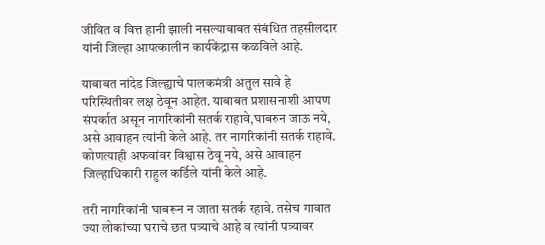जीवित व वित्त हानी झाली नसल्याबाबत संबंधित तहसीलदार यांनी जिल्हा आपत्कालीन कार्यकेंद्रास कळविले आहे.

याबाबत नांदेड जिल्ह्याचे पालकमंत्री अतुल सावे हे परिस्थितीवर लक्ष ठेवून आहेत. याबाबत प्रशासनाशी आपण संपर्कात असून नागरिकांनी सतर्क राहावे,घाबरुन जाऊ नये, असे आवाहन त्यांनी केले आहे. तर नागरिकांनी सतर्क राहावे. कोणत्याही अफवांवर विश्वास ठेवू नये, असे आवाहन जिल्हाधिकारी राहुल कर्डिले यांनी केले आहे.

तरी नागरिकांनी घाबरून न जाता सतर्क रहावे. तसेच गावात ज्या लोकांच्या घराचे छत पत्र्याचे आहे व त्यांनी पत्र्यावर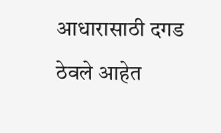आधारासाठी दगड ठेवले आहेत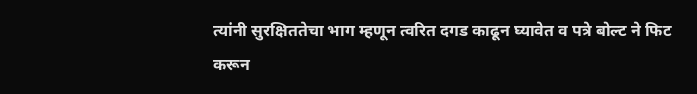त्यांनी सुरक्षिततेचा भाग म्हणून त्वरित दगड काढून घ्यावेत व पत्रे बोल्ट ने फिट करून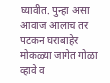घ्यावीत. पुन्हा असा आवाज आलाच तर पटकन घराबाहेर मोकळ्या जागेत गोळा व्हावे व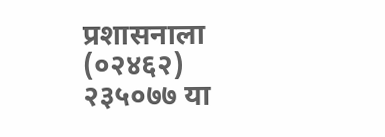प्रशासनाला (०२४६२) २३५०७७ या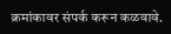क्रमांकावर संपर्क करून कळवावे.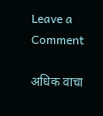Leave a Comment

अधिक वाचा